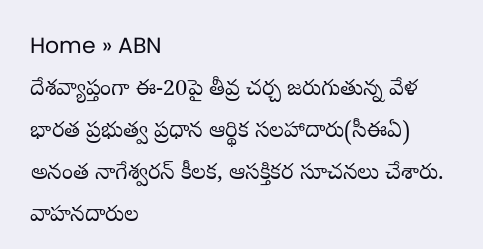Home » ABN
దేశవ్యాప్తంగా ఈ-20పై తీవ్ర చర్చ జరుగుతున్న వేళ భారత ప్రభుత్వ ప్రధాన ఆర్థిక సలహాదారు(సీఈఏ) అనంత నాగేశ్వరన్ కీలక, ఆసక్తికర సూచనలు చేశారు. వాహనదారుల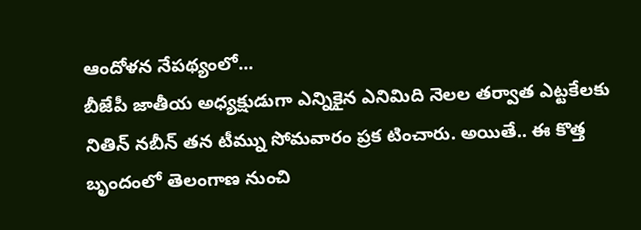ఆందోళన నేపథ్యంలో...
బీజేపీ జాతీయ అధ్యక్షుడుగా ఎన్నికైన ఎనిమిది నెలల తర్వాత ఎట్టకేలకు నితిన్ నబీన్ తన టీమ్ను సోమవారం ప్రక టించారు. అయితే.. ఈ కొత్త బృందంలో తెలంగాణ నుంచి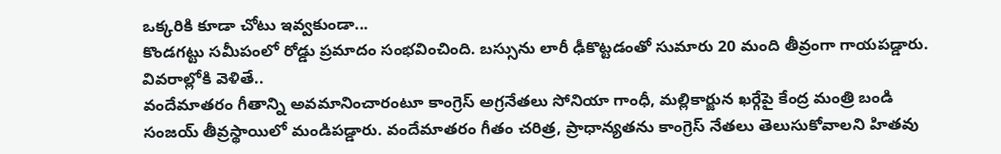ఒక్కరికి కూడా చోటు ఇవ్వకుండా...
కొండగట్టు సమీపంలో రోడ్డు ప్రమాదం సంభవించింది. బస్సును లారీ ఢీకొట్టడంతో సుమారు 20 మంది తీవ్రంగా గాయపడ్డారు. వివరాల్లోకి వెళితే..
వందేమాతరం గీతాన్ని అవమానించారంటూ కాంగ్రెస్ అగ్రనేతలు సోనియా గాంధీ, మల్లికార్జున ఖర్గేపై కేంద్ర మంత్రి బండి సంజయ్ తీవ్రస్థాయిలో మండిపడ్డారు. వందేమాతరం గీతం చరిత్ర, ప్రాధాన్యతను కాంగ్రెస్ నేతలు తెలుసుకోవాలని హితవు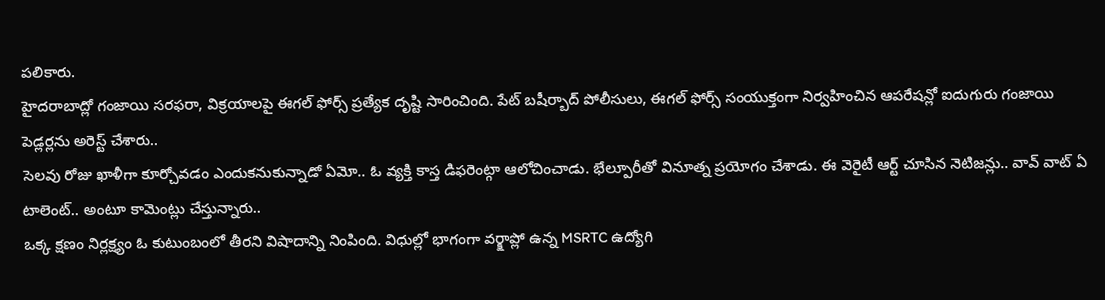పలికారు.
హైదరాబాద్లో గంజాయి సరఫరా, విక్రయాలపై ఈగల్ ఫోర్స్ ప్రత్యేక దృష్టి సారించింది. పేట్ బషీర్బాద్ పోలీసులు, ఈగల్ ఫోర్స్ సంయుక్తంగా నిర్వహించిన ఆపరేషన్లో ఐదుగురు గంజాయి పెడ్లర్లను అరెస్ట్ చేశారు..
సెలవు రోజు ఖాళీగా కూర్చోవడం ఎందుకనుకున్నాడో ఏమో.. ఓ వ్యక్తి కాస్త డిఫరెంట్గా ఆలోచించాడు. భేల్పూరీతో వినూత్న ప్రయోగం చేశాడు. ఈ వెరైటీ ఆర్ట్ చూసిన నెటిజన్లు.. వావ్ వాట్ ఏ టాలెంట్.. అంటూ కామెంట్లు చేస్తున్నారు..
ఒక్క క్షణం నిర్లక్ష్యం ఓ కుటుంబంలో తీరని విషాదాన్ని నింపింది. విధుల్లో భాగంగా వర్క్షాప్లో ఉన్న MSRTC ఉద్యోగి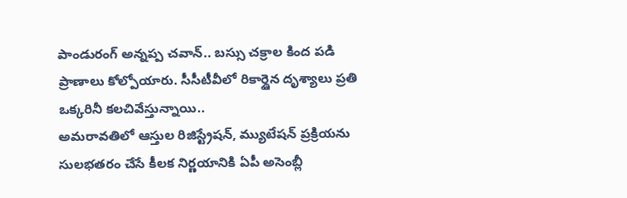పాండురంగ్ అన్నప్ప చవాన్.. బస్సు చక్రాల కింద పడి ప్రాణాలు కోల్పోయారు. సీసీటీవీలో రికార్డైన దృశ్యాలు ప్రతి ఒక్కరినీ కలచివేస్తున్నాయి..
అమరావతిలో ఆస్తుల రిజిస్ట్రేషన్, మ్యుటేషన్ ప్రక్రియను సులభతరం చేసే కీలక నిర్ణయానికి ఏపీ అసెంబ్లీ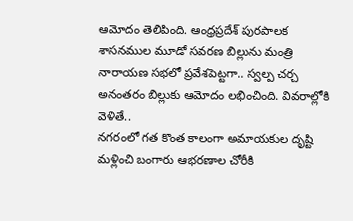ఆమోదం తెలిపింది. ఆంధ్రప్రదేశ్ పురపాలక శాసనముల మూడో సవరణ బిల్లును మంత్రి నారాయణ సభలో ప్రవేశపెట్టగా.. స్వల్ప చర్చ అనంతరం బిల్లుకు ఆమోదం లభించింది. వివరాల్లోకి వెళితే..
నగరంలో గత కొంత కాలంగా అమాయకుల దృష్టి మళ్లించి బంగారు ఆభరణాల చోరీకి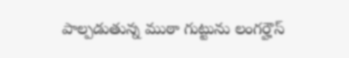పాల్పడుతున్న ముఠా గుట్టును లంగర్హౌస్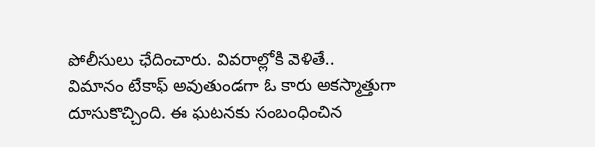పోలీసులు ఛేదించారు. వివరాల్లోకి వెళితే..
విమానం టేకాఫ్ అవుతుండగా ఓ కారు అకస్మాత్తుగా దూసుకొచ్చింది. ఈ ఘటనకు సంబంధించిన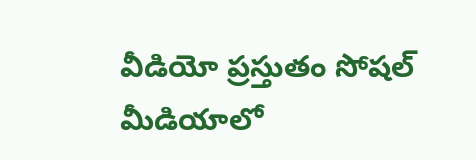వీడియో ప్రస్తుతం సోషల్ మీడియాలో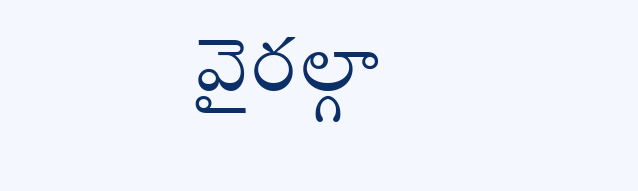వైరల్గా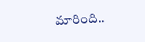మారింది..